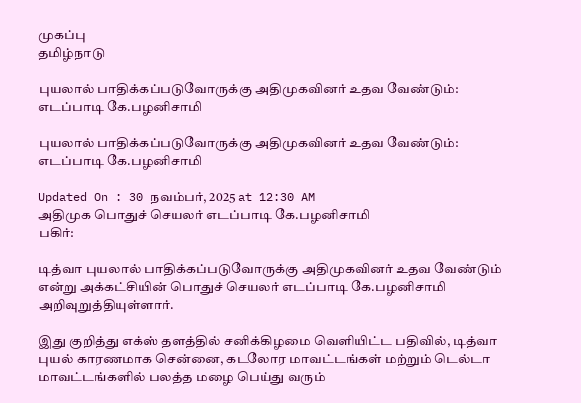முகப்பு
தமிழ்நாடு

புயலால் பாதிக்கப்படுவோருக்கு அதிமுகவினர் உதவ வேண்டும்: எடப்பாடி கே.பழனிசாமி

புயலால் பாதிக்கப்படுவோருக்கு அதிமுகவினர் உதவ வேண்டும்: எடப்பாடி கே.பழனிசாமி

Updated On : 30 நவம்பர், 2025 at 12:30 AM
அதிமுக பொதுச் செயலர் எடப்பாடி கே.பழனிசாமி
பகிர்:

டித்வா புயலால் பாதிக்கப்படுவோருக்கு அதிமுகவினர் உதவ வேண்டும் என்று அக்கட்சியின் பொதுச் செயலர் எடப்பாடி கே.பழனிசாமி அறிவுறுத்தியுள்ளார்.

இது குறித்து எக்ஸ் தளத்தில் சனிக்கிழமை வெளியிட்ட பதிவில், டித்வா புயல் காரணமாக சென்னை, கடலோர மாவட்டங்கள் மற்றும் டெல்டா மாவட்டங்களில் பலத்த மழை பெய்து வரும்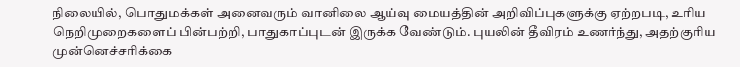நிலையில், பொதுமக்கள் அனைவரும் வானிலை ஆய்வு மையத்தின் அறிவிப்புகளுக்கு ஏற்றபடி, உரிய நெறிமுறைகளைப் பின்பற்றி, பாதுகாப்புடன் இருக்க வேண்டும். புயலின் தீவிரம் உணர்ந்து, அதற்குரிய முன்னெச்சரிக்கை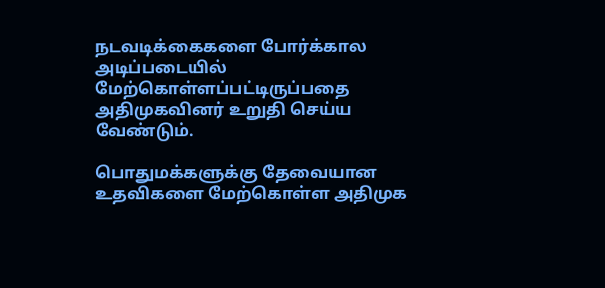நடவடிக்கைகளை போர்க்கால அடிப்படையில் மேற்கொள்ளப்பட்டிருப்பதை அதிமுகவினர் உறுதி செய்ய வேண்டும்.

பொதுமக்களுக்கு தேவையான உதவிகளை மேற்கொள்ள அதிமுக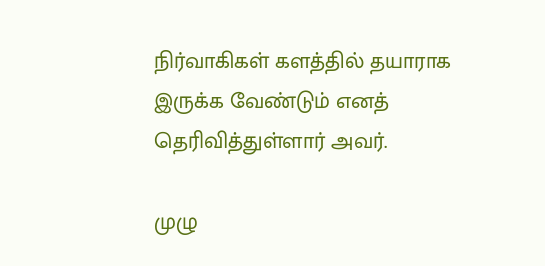நிர்வாகிகள் களத்தில் தயாராக இருக்க வேண்டும் எனத் தெரிவித்துள்ளார் அவர்.

முழு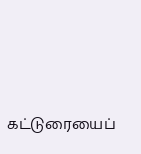கட்டுரையைப்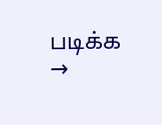படிக்க →